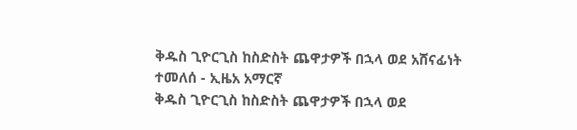ቅዱስ ጊዮርጊስ ከስድስት ጨዋታዎች በኋላ ወደ አሸናፊነት ተመለሰ - ኢዜአ አማርኛ
ቅዱስ ጊዮርጊስ ከስድስት ጨዋታዎች በኋላ ወደ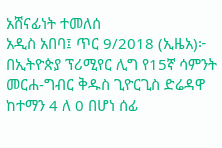አሸናፊነት ተመለሰ
አዲስ አበባ፤ ጥር 9/2018 (ኢዜአ)፦ በኢትዮጵያ ፕሪሚየር ሊግ የ15ኛ ሳምንት መርሐ-ግብር ቅዱስ ጊዮርጊስ ድሬዳዋ ከተማን 4 ለ 0 በሆነ ሰፊ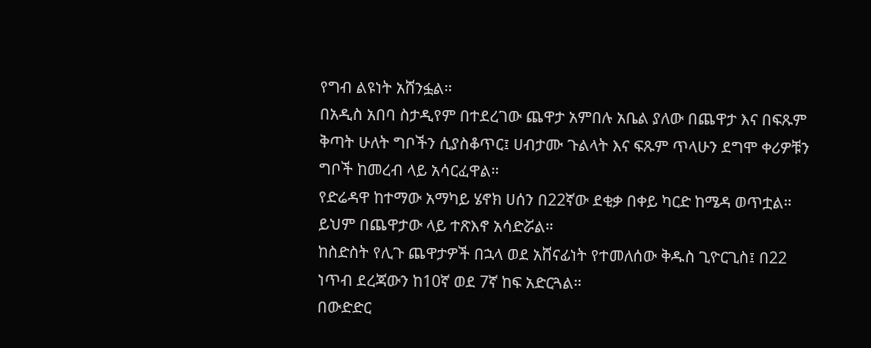የግብ ልዩነት አሸንፏል።
በአዲስ አበባ ስታዲየም በተደረገው ጨዋታ አምበሉ አቤል ያለው በጨዋታ እና በፍጹም ቅጣት ሁለት ግቦችን ሲያስቆጥር፤ ሀብታሙ ጉልላት እና ፍጹም ጥላሁን ደግሞ ቀሪዎቹን ግቦች ከመረብ ላይ አሳርፈዋል።
የድሬዳዋ ከተማው አማካይ ሄኖክ ሀሰን በ22ኛው ደቂቃ በቀይ ካርድ ከሜዳ ወጥቷል። ይህም በጨዋታው ላይ ተጽእኖ አሳድሯል።
ከስድስት የሊጉ ጨዋታዎች በኋላ ወደ አሸናፊነት የተመለሰው ቅዱስ ጊዮርጊስ፤ በ22 ነጥብ ደረጃውን ከ10ኛ ወደ 7ኛ ከፍ አድርጓል።
በውድድር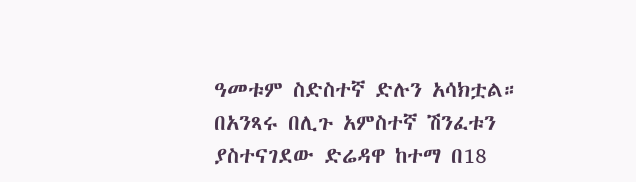ዓመቱም ስድስተኛ ድሉን አሳክቷል።
በአንጻሩ በሊጉ አምስተኛ ሽንፈቱን ያስተናገደው ድሬዳዋ ከተማ በ18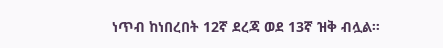ነጥብ ከነበረበት 12ኛ ደረጃ ወደ 13ኛ ዝቅ ብሏል።